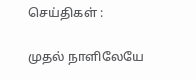செய்திகள் :

முதல் நாளிலேயே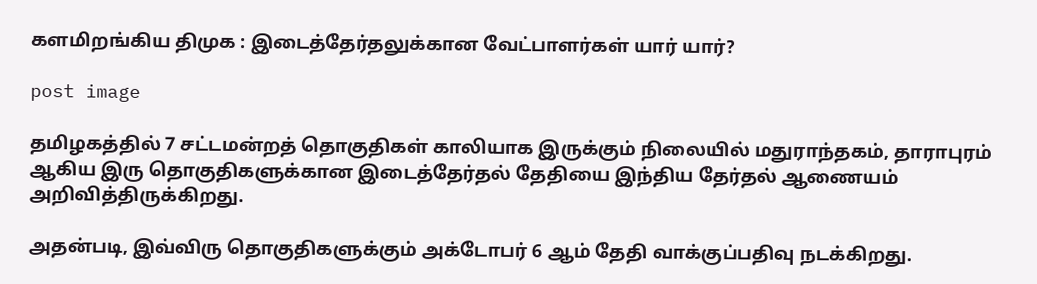களமிறங்கிய திமுக : இடைத்தேர்தலுக்கான வேட்பாளர்கள் யார் யார்?

post image

தமிழகத்தில் 7 சட்டமன்றத் தொகுதிகள் காலியாக இருக்கும் நிலையில் மதுராந்தகம், தாராபுரம் ஆகிய இரு தொகுதிகளுக்கான இடைத்தேர்தல் தேதியை இந்திய தேர்தல் ஆணையம் அறிவித்திருக்கிறது.

அதன்படி, இவ்விரு தொகுதிகளுக்கும் அக்டோபர் 6 ஆம் தேதி வாக்குப்பதிவு நடக்கிறது.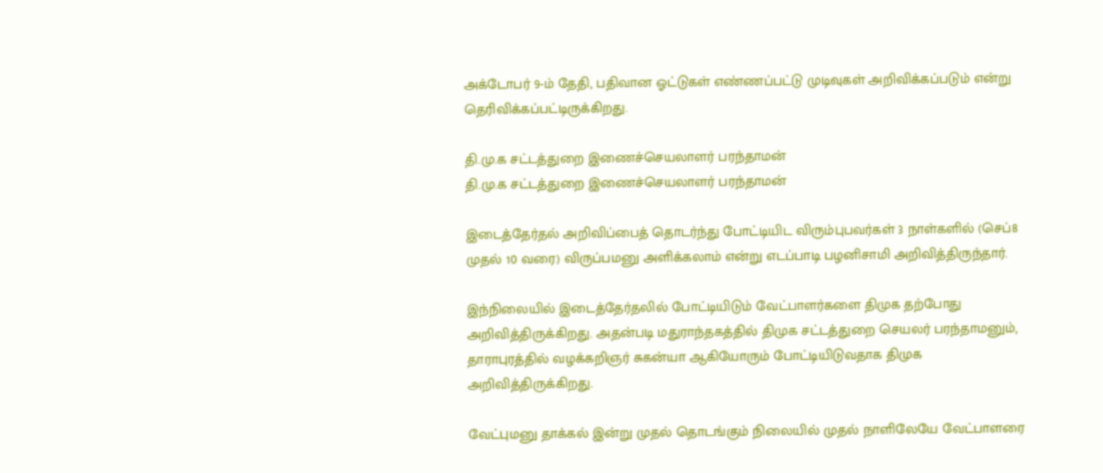அக்டோபர் 9-ம் தேதி, பதிவான ஓட்டுகள் எண்ணப்பட்டு முடிவுகள் அறிவிக்கப்படும் என்று தெரிவிக்கப்பட்டிருக்கிறது.

தி.மு.க சட்டத்துறை இணைச்செயலாளர் பரந்தாமன்
தி.மு.க சட்டத்துறை இணைச்செயலாளர் பரந்தாமன்

இடைத்தேர்தல் அறிவிப்பைத் தொடர்ந்து போட்டியிட விரும்புபவர்கள் 3 நாள்களில் (செப்8 முதல் 10 வரை) விருப்பமனு அளிக்கலாம் என்று எடப்பாடி பழனிசாமி அறிவித்திருந்தார்.

இந்நிலையில் இடைத்தேர்தலில் போட்டியிடும் வேட்பாளர்களை திமுக தற்போது அறிவித்திருக்கிறது. அதன்படி மதுராந்தகத்தில் திமுக சட்டத்துறை செயலர் பரந்தாமனும், தாராபுரத்தில் வழக்கறிஞர் சுகன்யா ஆகியோரும் போட்டியிடுவதாக திமுக அறிவித்திருக்கிறது.

வேட்புமனு தாக்கல் இன்று முதல் தொடங்கும் நிலையில் முதல் நாளிலேயே வேட்பாளரை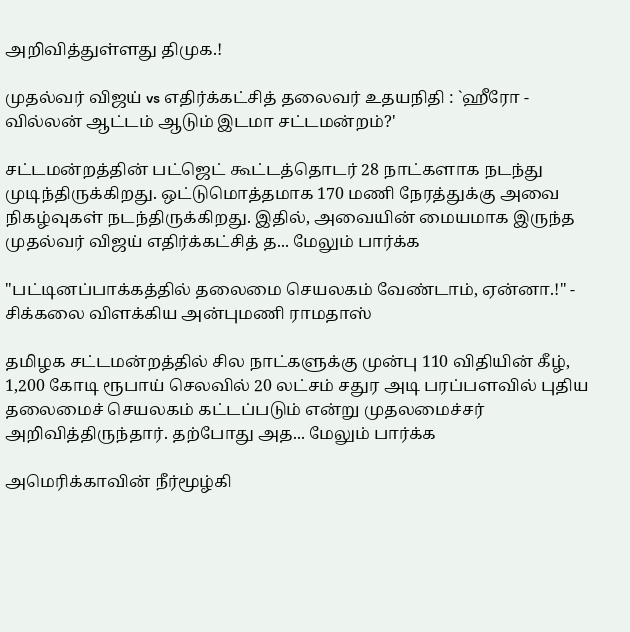அறிவித்துள்ளது திமுக.!

முதல்வர் விஜய் vs எதிர்க்கட்சித் தலைவர் உதயநிதி : `ஹீரோ - வில்லன் ஆட்டம் ஆடும் இடமா சட்டமன்றம்?'

சட்டமன்றத்தின் பட்ஜெட் கூட்டத்தொடர் 28 நாட்களாக நடந்து முடிந்திருக்கிறது. ஒட்டுமொத்தமாக 170 மணி நேரத்துக்கு அவை நிகழ்வுகள் நடந்திருக்கிறது. இதில், அவையின் மையமாக இருந்த முதல்வர் விஜய் எதிர்க்கட்சித் த... மேலும் பார்க்க

"பட்டினப்பாக்கத்தில் தலைமை செயலகம் வேண்டாம், ஏன்னா.!" - சிக்கலை விளக்கிய அன்புமணி ராமதாஸ்

தமிழக சட்டமன்றத்தில் சில நாட்களுக்கு முன்பு 110 விதியின் கீழ், 1,200 கோடி ரூபாய் செலவில் 20 லட்சம் சதுர அடி பரப்பளவில் புதிய தலைமைச் செயலகம் கட்டப்படும் என்று முதலமைச்சர் அறிவித்திருந்தார். தற்போது அத... மேலும் பார்க்க

அமெரிக்காவின் நீர்மூழ்கி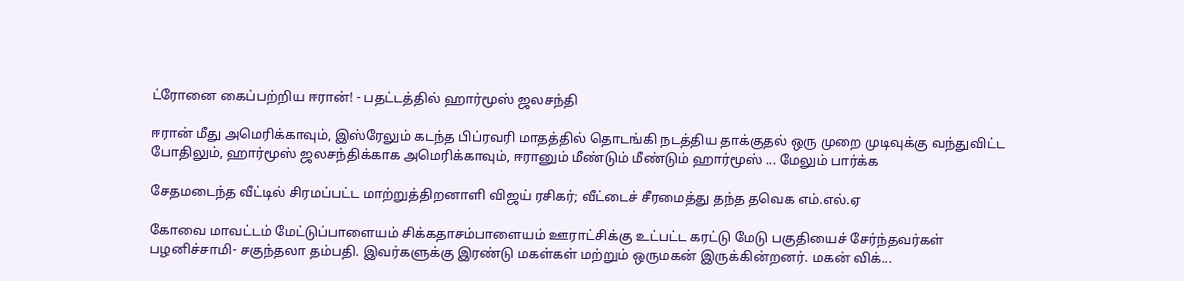ட்ரோனை கைப்பற்றிய ஈரான்! - பதட்டத்தில் ஹார்மூஸ் ஜலசந்தி

ஈரான் மீது அமெரிக்காவும், இஸ்ரேலும் கடந்த பிப்ரவரி மாதத்தில் தொடங்கி நடத்திய தாக்குதல் ஒரு முறை முடிவுக்கு வந்துவிட்ட போதிலும், ஹார்மூஸ் ஜலசந்திக்காக அமெரிக்காவும், ஈரானும் மீண்டும் மீண்டும் ஹார்மூஸ் ... மேலும் பார்க்க

சேதமடைந்த வீட்டில் சிரமப்பட்ட மாற்றுத்திறனாளி விஜய் ரசிகர்; வீட்டைச் சீரமைத்து தந்த தவெக எம்.எல்.ஏ

கோவை மாவட்டம் மேட்டுப்பாளையம் சிக்கதாசம்பாளையம் ஊராட்சிக்கு உட்பட்ட கரட்டு மேடு பகுதியைச் சேர்ந்தவர்கள் பழனிச்சாமி- சகுந்தலா தம்பதி. இவர்களுக்கு இரண்டு மகள்கள் மற்றும் ஒருமகன் இருக்கின்றனர். மகன் விக்...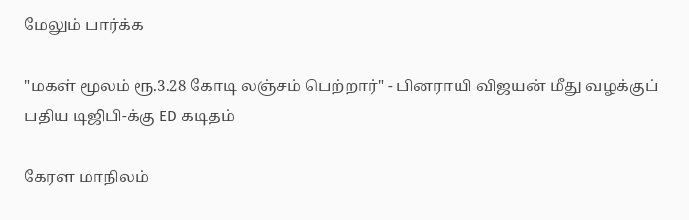மேலும் பார்க்க

"மகள் மூலம் ரூ.3.28 கோடி லஞ்சம் பெற்றார்" - பினராயி விஜயன் மீது வழக்குப் பதிய டிஜிபி-க்கு ED கடிதம்

கேரள மாநிலம்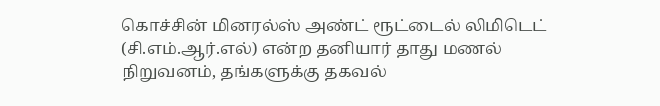கொச்சின் மினரல்ஸ் அண்ட் ரூட்டைல் லிமிடெட் (சி.எம்.ஆர்.எல்) என்ற தனியார் தாது மணல் நிறுவனம், தங்களுக்கு தகவல்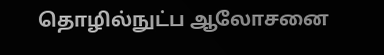தொழில்நுட்ப ஆலோசனை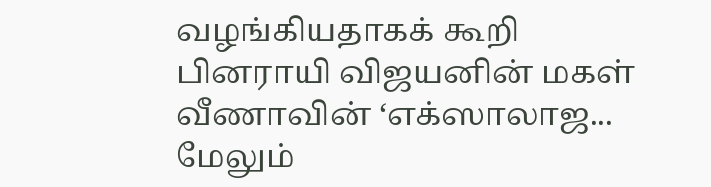வழங்கியதாகக் கூறி பினராயி விஜயனின் மகள் வீணாவின் ‘எக்ஸாலாஜ... மேலும்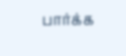பார்க்க